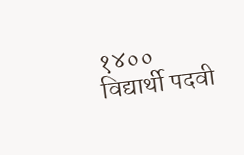१४०० विद्यार्थी पदवी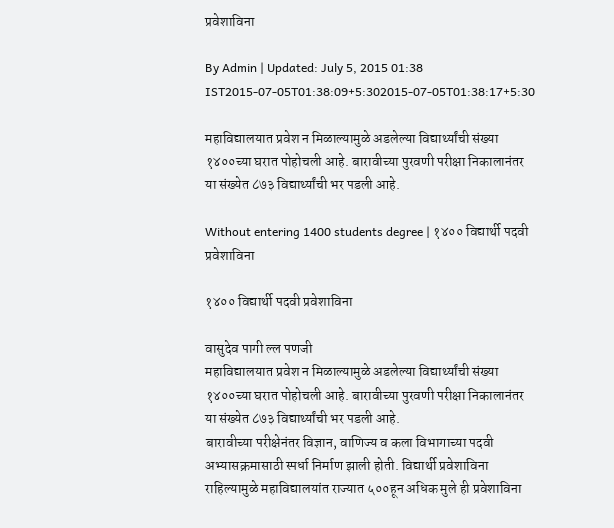प्रवेशाविना

By Admin | Updated: July 5, 2015 01:38 IST2015-07-05T01:38:09+5:302015-07-05T01:38:17+5:30

महाविद्यालयात प्रवेश न मिळाल्यामुळे अडलेल्या विद्यार्थ्यांची संख्या १४००च्या घरात पोहोचली आहे. बारावीच्या पुरवणी परीक्षा निकालानंतर या संख्येत ८७३ विद्यार्थ्यांची भर पडली आहे.

Without entering 1400 students degree | १४०० विद्यार्थी पदवी प्रवेशाविना

१४०० विद्यार्थी पदवी प्रवेशाविना

वासुदेव पागी ल्ल पणजी
महाविद्यालयात प्रवेश न मिळाल्यामुळे अडलेल्या विद्यार्थ्यांची संख्या १४००च्या घरात पोहोचली आहे. बारावीच्या पुरवणी परीक्षा निकालानंतर या संख्येत ८७३ विद्यार्थ्यांची भर पडली आहे.
बारावीच्या परीक्षेनंतर विज्ञान, वाणिज्य व कला विभागाच्या पदवी अभ्यासक्रमासाठी स्पर्धा निर्माण झाली होती. विद्यार्थी प्रवेशाविना राहिल्यामुळे महाविद्यालयांत राज्यात ५००हून अधिक मुले ही प्रवेशाविना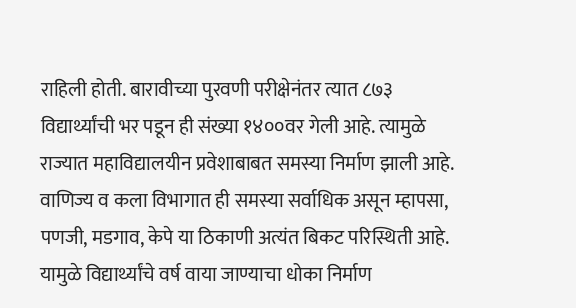राहिली होती. बारावीच्या पुरवणी परीक्षेनंतर त्यात ८७३ विद्यार्थ्यांची भर पडून ही संख्या १४००वर गेली आहे. त्यामुळे राज्यात महाविद्यालयीन प्रवेशाबाबत समस्या निर्माण झाली आहे.
वाणिज्य व कला विभागात ही समस्या सर्वाधिक असून म्हापसा, पणजी, मडगाव, केपे या ठिकाणी अत्यंत बिकट परिस्थिती आहे. यामुळे विद्यार्थ्यांचे वर्ष वाया जाण्याचा धोका निर्माण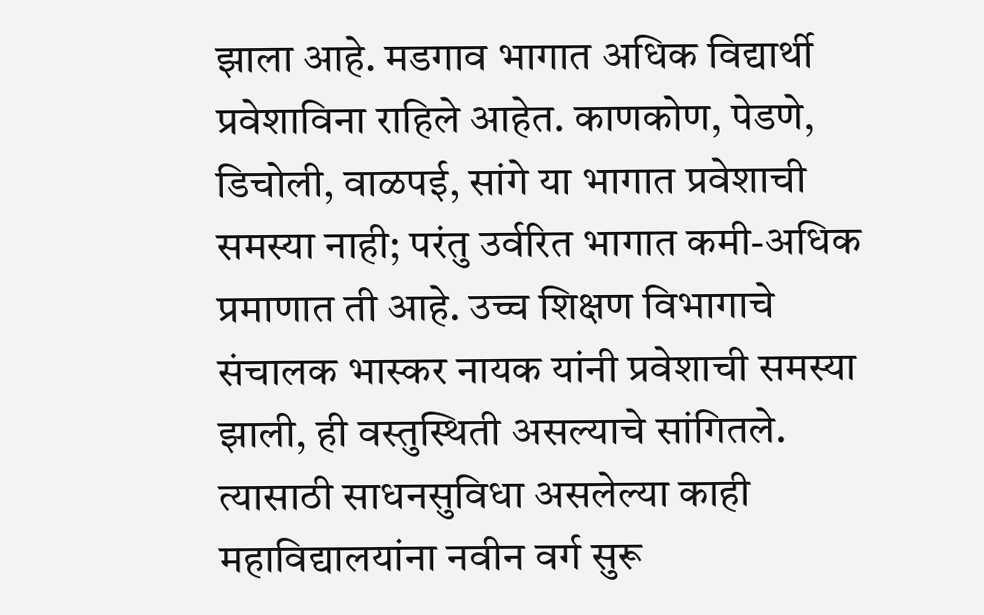झाला आहे. मडगाव भागात अधिक विद्यार्थी प्रवेशाविना राहिले आहेत. काणकोण, पेडणे, डिचोली, वाळपई, सांगे या भागात प्रवेशाची समस्या नाही; परंतु उर्वरित भागात कमी-अधिक प्रमाणात ती आहे. उच्च शिक्षण विभागाचे संचालक भास्कर नायक यांनी प्रवेशाची समस्या झाली, ही वस्तुस्थिती असल्याचे सांगितले. त्यासाठी साधनसुविधा असलेल्या काही महाविद्यालयांना नवीन वर्ग सुरू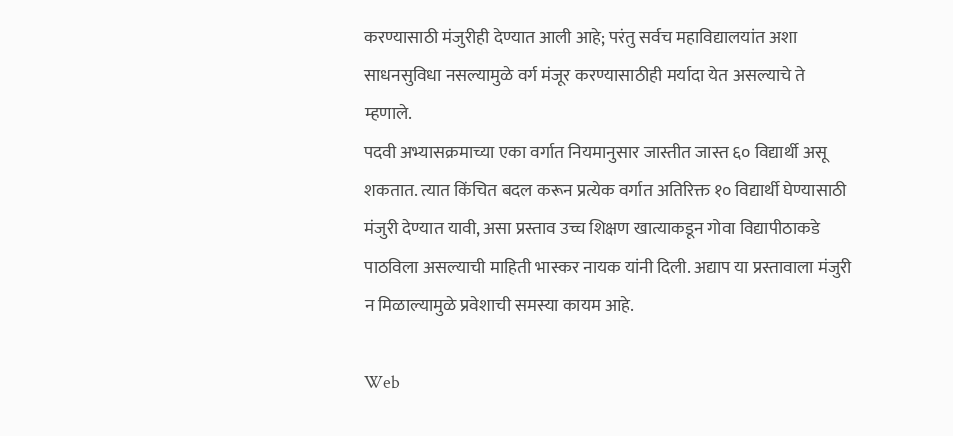करण्यासाठी मंजुरीही देण्यात आली आहे; परंतु सर्वच महाविद्यालयांत अशा साधनसुविधा नसल्यामुळे वर्ग मंजूर करण्यासाठीही मर्यादा येत असल्याचे ते म्हणाले.
पदवी अभ्यासक्रमाच्या एका वर्गात नियमानुसार जास्तीत जास्त ६० विद्यार्थी असू शकतात. त्यात किंचित बदल करून प्रत्येक वर्गात अतिरिक्त १० विद्यार्थी घेण्यासाठी मंजुरी देण्यात यावी, असा प्रस्ताव उच्च शिक्षण खात्याकडून गोवा विद्यापीठाकडे पाठविला असल्याची माहिती भास्कर नायक यांनी दिली. अद्याप या प्रस्तावाला मंजुरी न मिळाल्यामुळे प्रवेशाची समस्या कायम आहे.

Web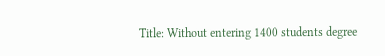Title: Without entering 1400 students degree